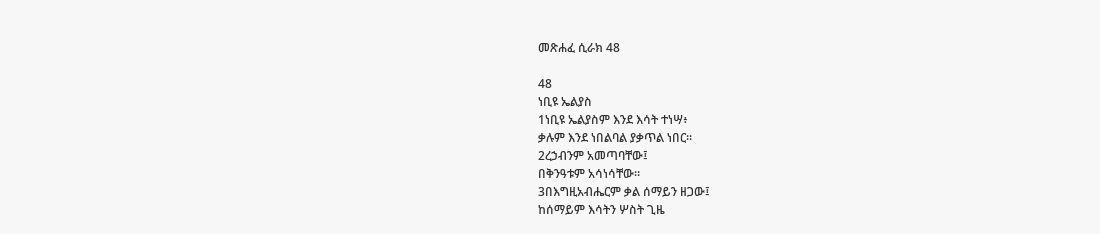መጽሐፈ ሲራክ 48

48
ነቢዩ ኤልያስ
1ነቢዩ ኤልያስም እንደ እሳት ተነሣ፥
ቃሉም እንደ ነበልባል ያቃጥል ነበር።
2ረኃብንም አመጣባቸው፤
በቅንዓቱም አሳነሳቸው።
3በእግዚአብሔርም ቃል ሰማይን ዘጋው፤
ከሰማይም እሳትን ሦስት ጊዜ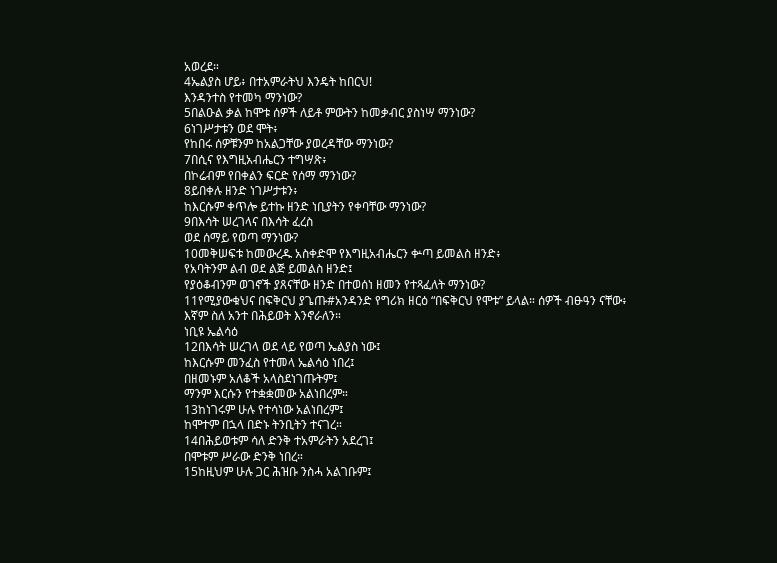አወረደ።
4ኤልያስ ሆይ፥ በተአምራትህ እንዴት ከበርህ!
እንዳንተስ የተመካ ማንነው?
5በልዑል ቃል ከሞቱ ሰዎች ለይቶ ምውትን ከመቃብር ያስነሣ ማንነው?
6ነገሥታቱን ወደ ሞት፥
የከበሩ ሰዎቹንም ከአልጋቸው ያወረዳቸው ማንነው?
7በሲና የእግዚአብሔርን ተግሣጽ፥
በኮሬብም የበቀልን ፍርድ የሰማ ማንነው?
8ይበቀሉ ዘንድ ነገሥታቱን፥
ከእርሱም ቀጥሎ ይተኩ ዘንድ ነቢያትን የቀባቸው ማንነው?
9በእሳት ሠረገላና በእሳት ፈረስ
ወደ ሰማይ የወጣ ማንነው?
10መቅሠፍቱ ከመውረዱ አስቀድሞ የእግዚአብሔርን ቍጣ ይመልስ ዘንድ፥
የአባትንም ልብ ወደ ልጅ ይመልስ ዘንድ፤
የያዕቆብንም ወገኖች ያጸናቸው ዘንድ በተወሰነ ዘመን የተጻፈለት ማንነው?
11የሚያውቁህና በፍቅርህ ያጌጡ#አንዳንድ የግሪክ ዘርዕ “በፍቅርህ የሞቱ” ይላል። ሰዎች ብፁዓን ናቸው፥
እኛም ስለ አንተ በሕይወት እንኖራለን።
ነቢዩ ኤልሳዕ
12በእሳት ሠረገላ ወደ ላይ የወጣ ኤልያስ ነው፤
ከእርሱም መንፈስ የተመላ ኤልሳዕ ነበረ፤
በዘመኑም አለቆች አላስደነገጡትም፤
ማንም እርሱን የተቋቋመው አልነበረም።
13ከነገሩም ሁሉ የተሳነው አልነበረም፤
ከሞተም በኋላ በድኑ ትንቢትን ተናገረ።
14በሕይወቱም ሳለ ድንቅ ተአምራትን አደረገ፤
በሞቱም ሥራው ድንቅ ነበረ።
15ከዚህም ሁሉ ጋር ሕዝቡ ንስሓ አልገቡም፤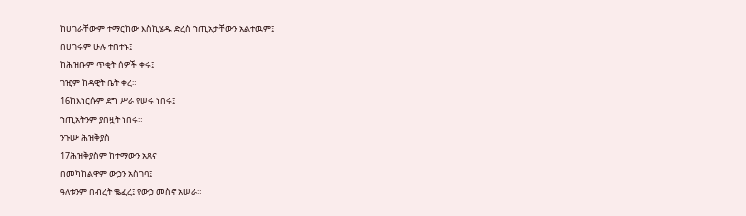ከሀገራቸውም ተማርከው እስኪሄዱ ድረስ ኀጢአታቸውን አልተዉም፤
በሀገሩም ሁሉ ተበተኑ፤
ከሕዝቡም ጥቂት ሰዎች ቀሩ፤
ገዢም ከዳዊት ቤት ቀረ።
16ከእነርሱም ደግ ሥራ የሠሩ ነበሩ፤
ኀጢአትንም ያበዟት ነበሩ።
ንጉሡ ሕዝቅያስ
17ሕዝቅያስም ከተማውን አጸና
በመካከልዋም ውኃን አስገባ፤
ዓለቱንም በብረት ቈፈረ፤ የውኃ መስኖ አሠራ።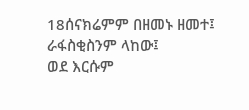18ሰናክሬምም በዘመኑ ዘመተ፤
ራፋስቂስንም ላከው፤
ወደ እርሱም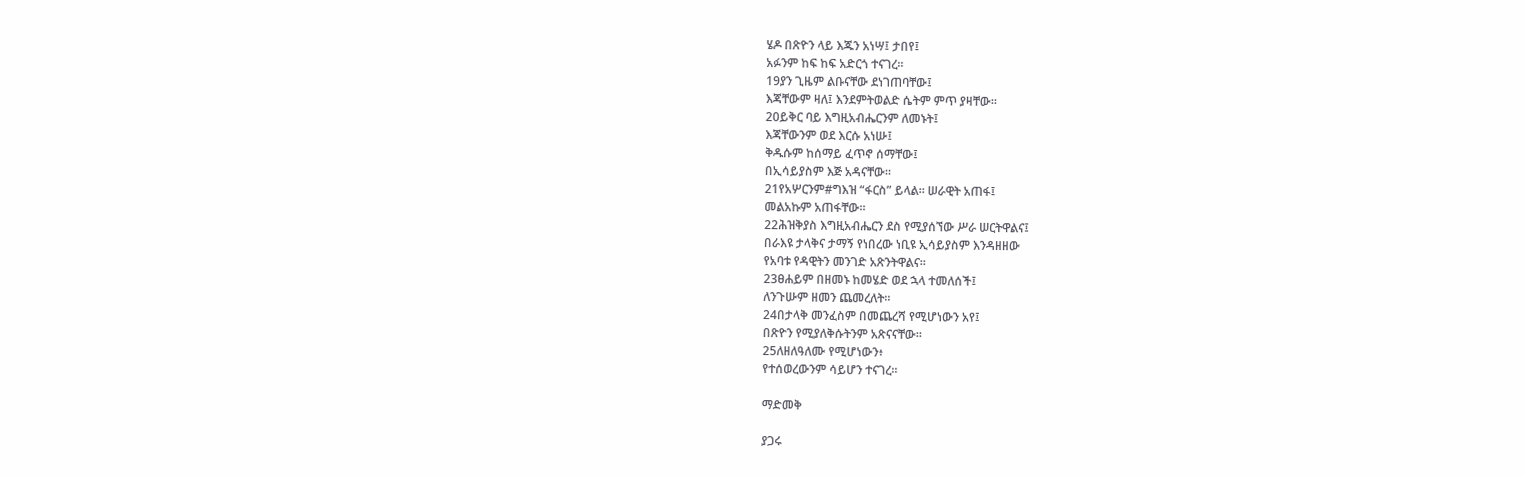ሄዶ በጽዮን ላይ እጁን አነሣ፤ ታበየ፤
አፉንም ከፍ ከፍ አድርጎ ተናገረ።
19ያን ጊዜም ልቡናቸው ደነገጠባቸው፤
እጃቸውም ዛለ፤ እንደምትወልድ ሴትም ምጥ ያዛቸው።
20ይቅር ባይ እግዚአብሔርንም ለመኑት፤
እጃቸውንም ወደ እርሱ አነሡ፤
ቅዱሱም ከሰማይ ፈጥኖ ሰማቸው፤
በኢሳይያስም እጅ አዳናቸው።
21የአሦርንም#ግእዝ “ፋርስ” ይላል። ሠራዊት አጠፋ፤
መልአኩም አጠፋቸው።
22ሕዝቅያስ እግዚአብሔርን ደስ የሚያሰኘው ሥራ ሠርትዋልና፤
በራእዩ ታላቅና ታማኝ የነበረው ነቢዩ ኢሳይያስም እንዳዘዘው
የአባቱ የዳዊትን መንገድ አጽንትዋልና።
23ፀሐይም በዘመኑ ከመሄድ ወደ ኋላ ተመለሰች፤
ለንጉሡም ዘመን ጨመረለት።
24በታላቅ መንፈስም በመጨረሻ የሚሆነውን አየ፤
በጽዮን የሚያለቅሱትንም አጽናናቸው።
25ለዘለዓለሙ የሚሆነውን፥
የተሰወረውንም ሳይሆን ተናገረ።

ማድመቅ

ያጋሩ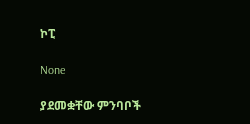ኮፒ

None

ያደመቋቸው ምንባቦች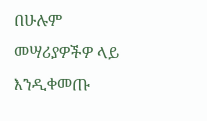በሁሉም መሣሪያዎችዎ ላይ እንዲቀመጡ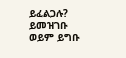ይፈልጋሉ? ይመዝገቡ ወይም ይግቡ